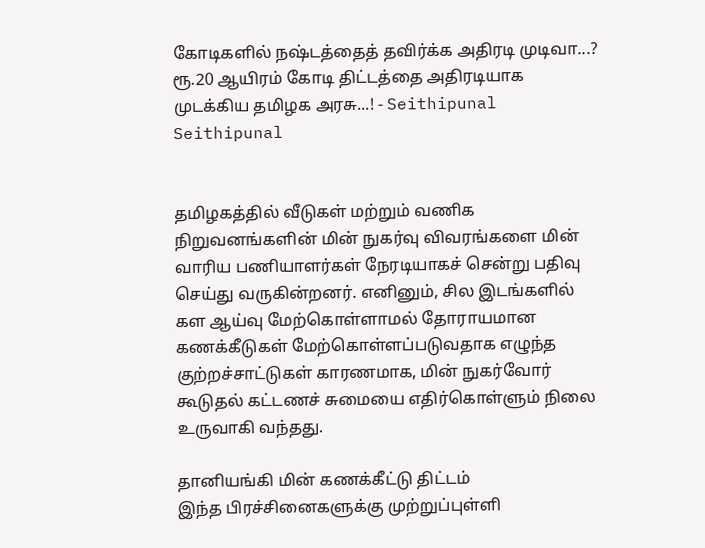கோடிகளில் நஷ்டத்தைத் தவிர்க்க அதிரடி முடிவா...? ரூ.20 ஆயிரம் கோடி திட்டத்தை அதிரடியாக முடக்கிய தமிழக அரசு...! - Seithipunal
Seithipunal


தமிழகத்தில் வீடுகள் மற்றும் வணிக நிறுவனங்களின் மின் நுகர்வு விவரங்களை மின் வாரிய பணியாளர்கள் நேரடியாகச் சென்று பதிவு செய்து வருகின்றனர். எனினும், சில இடங்களில் கள ஆய்வு மேற்கொள்ளாமல் தோராயமான கணக்கீடுகள் மேற்கொள்ளப்படுவதாக எழுந்த குற்றச்சாட்டுகள் காரணமாக, மின் நுகர்வோர் கூடுதல் கட்டணச் சுமையை எதிர்கொள்ளும் நிலை உருவாகி வந்தது.

தானியங்கி மின் கணக்கீட்டு திட்டம்
இந்த பிரச்சினைகளுக்கு முற்றுப்புள்ளி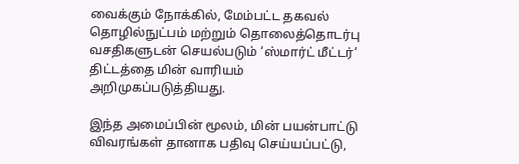வைக்கும் நோக்கில், மேம்பட்ட தகவல் தொழில்நுட்பம் மற்றும் தொலைத்தொடர்பு வசதிகளுடன் செயல்படும் ‘ஸ்மார்ட் மீட்டர்’ திட்டத்தை மின் வாரியம் அறிமுகப்படுத்தியது.

இந்த அமைப்பின் மூலம், மின் பயன்பாட்டு விவரங்கள் தானாக பதிவு செய்யப்பட்டு,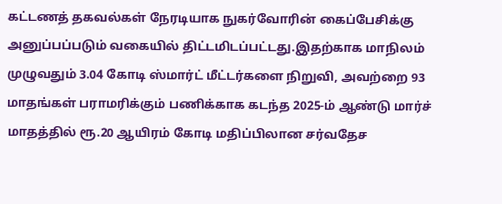கட்டணத் தகவல்கள் நேரடியாக நுகர்வோரின் கைப்பேசிக்கு அனுப்பப்படும் வகையில் திட்டமிடப்பட்டது.இதற்காக மாநிலம் முழுவதும் 3.04 கோடி ஸ்மார்ட் மீட்டர்களை நிறுவி, அவற்றை 93 மாதங்கள் பராமரிக்கும் பணிக்காக கடந்த 2025-ம் ஆண்டு மார்ச் மாதத்தில் ரூ.20 ஆயிரம் கோடி மதிப்பிலான சர்வதேச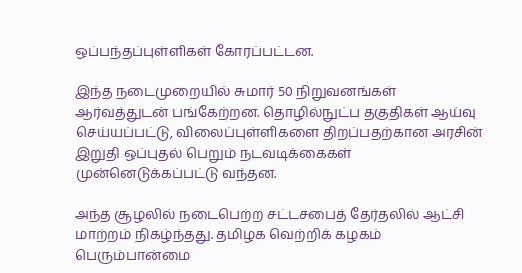ஒப்பந்தப்புள்ளிகள் கோரப்பட்டன.

இந்த நடைமுறையில் சுமார் 50 நிறுவனங்கள் ஆர்வத்துடன் பங்கேற்றன. தொழில்நுட்ப தகுதிகள் ஆய்வு செய்யப்பட்டு, விலைப்புள்ளிகளை திறப்பதற்கான அரசின் இறுதி ஒப்புதல் பெறும் நடவடிக்கைகள் முன்னெடுக்கப்பட்டு வந்தன.

அந்த சூழலில் நடைபெற்ற சட்டசபைத் தேர்தலில் ஆட்சி மாற்றம் நிகழ்ந்தது. தமிழக வெற்றிக் கழகம் பெரும்பான்மை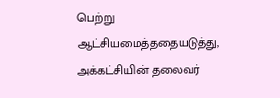பெற்று ஆட்சியமைத்ததையடுத்து, அக்கட்சியின் தலைவர்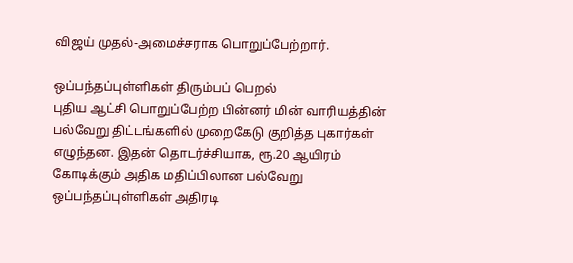விஜய் முதல்-அமைச்சராக பொறுப்பேற்றார்.

ஒப்பந்தப்புள்ளிகள் திரும்பப் பெறல்
புதிய ஆட்சி பொறுப்பேற்ற பின்னர் மின் வாரியத்தின் பல்வேறு திட்டங்களில் முறைகேடு குறித்த புகார்கள் எழுந்தன. இதன் தொடர்ச்சியாக, ரூ.20 ஆயிரம் கோடிக்கும் அதிக மதிப்பிலான பல்வேறு ஒப்பந்தப்புள்ளிகள் அதிரடி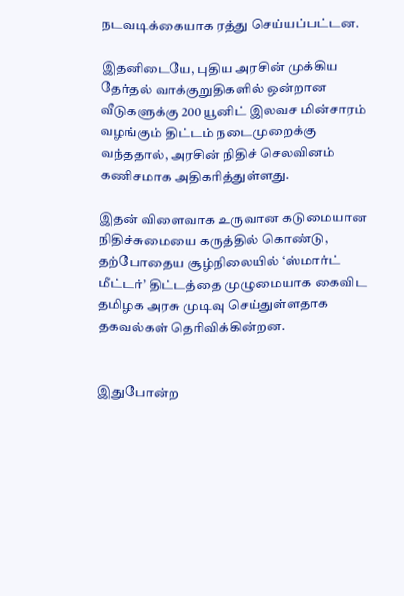நடவடிக்கையாக ரத்து செய்யப்பட்டன.

இதனிடையே, புதிய அரசின் முக்கிய தேர்தல் வாக்குறுதிகளில் ஒன்றான வீடுகளுக்கு 200 யூனிட் இலவச மின்சாரம் வழங்கும் திட்டம் நடைமுறைக்கு வந்ததால், அரசின் நிதிச் செலவினம் கணிசமாக அதிகரித்துள்ளது.

இதன் விளைவாக உருவான கடுமையான நிதிச்சுமையை கருத்தில் கொண்டு, தற்போதைய சூழ்நிலையில் ‘ஸ்மார்ட் மீட்டர்’ திட்டத்தை முழுமையாக கைவிட தமிழக அரசு முடிவு செய்துள்ளதாக தகவல்கள் தெரிவிக்கின்றன.


இதுபோன்ற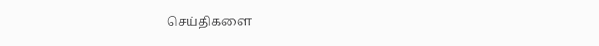செய்திகளை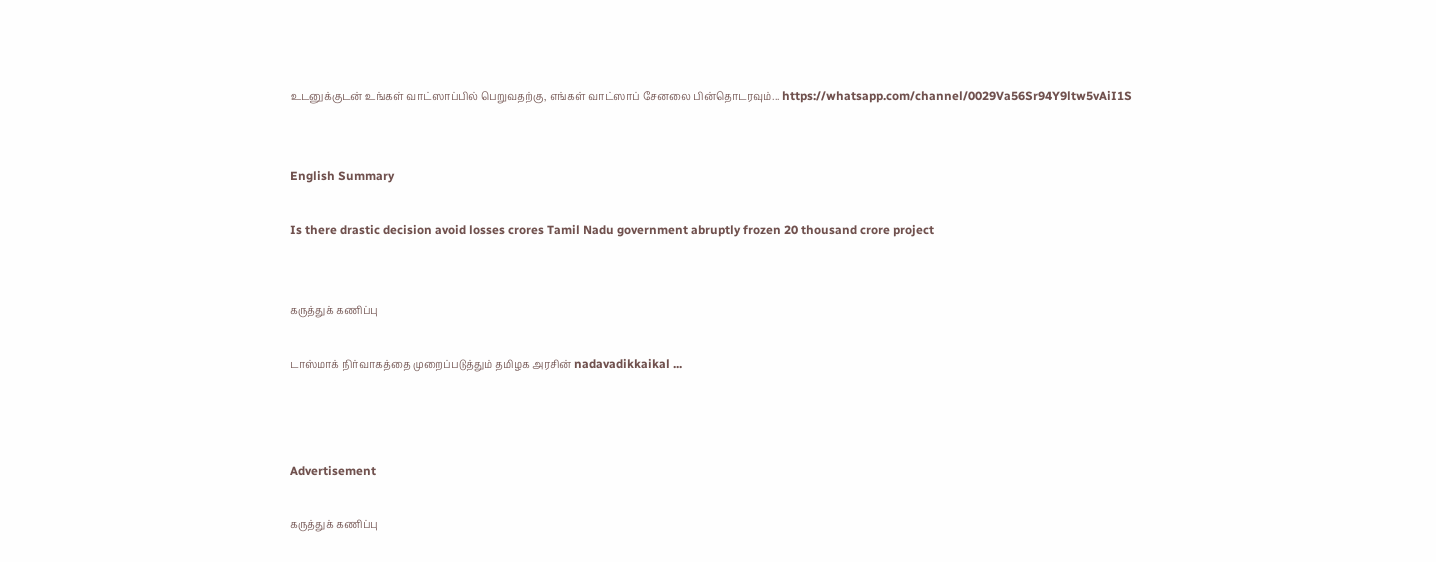உடனுக்குடன் உங்கள் வாட்ஸாப்பில் பெறுவதற்கு, எங்கள் வாட்ஸாப் சேனலை பின்தொடரவும்... https://whatsapp.com/channel/0029Va56Sr94Y9ltw5vAiI1S


English Summary

Is there drastic decision avoid losses crores Tamil Nadu government abruptly frozen 20 thousand crore project


கருத்துக் கணிப்பு

டாஸ்மாக் நிர்வாகத்தை முறைப்படுத்தும் தமிழக அரசின் nadavadikkaikal ...



Advertisement

கருத்துக் கணிப்பு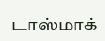டாஸ்மாக்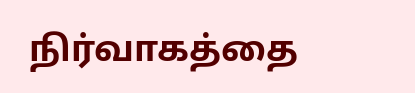நிர்வாகத்தை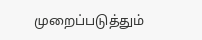முறைப்படுத்தும்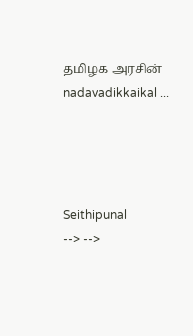தமிழக அரசின் nadavadikkaikal ...




Seithipunal
--> -->